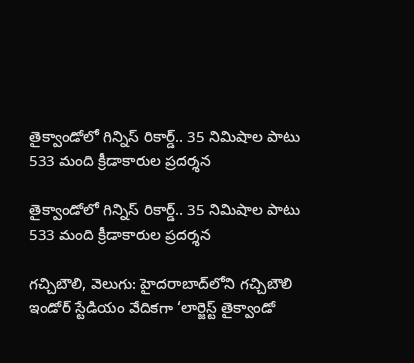తైక్వాండోలో గిన్నిస్ రికార్డ్.. 35 నిమిషాల పాటు 533 మంది క్రీడాకారుల ప్రదర్శన

తైక్వాండోలో గిన్నిస్ రికార్డ్.. 35 నిమిషాల పాటు 533 మంది క్రీడాకారుల ప్రదర్శన

గచ్చిబౌలి, వెలుగు: హైదరాబాద్‌‌‌‌‌‌‌‌లోని గచ్చిబౌలి ఇండోర్‌‌‌‌‌‌‌‌ స్టేడియం వేదికగా ‘లార్జెస్ట్‌‌‌‌‌‌‌‌ తైక్వాండో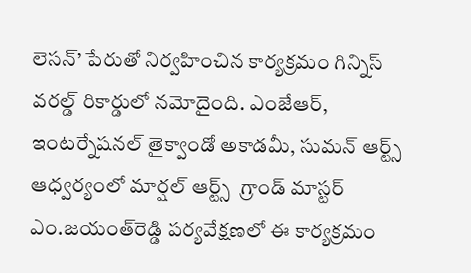లెసన్‌‌‌‌‌‌‌‌’ పేరుతో నిర్వహించిన కార్యక్రమం గిన్నిస్‌‌‌‌‌‌‌‌ వరల్డ్‌‌‌‌‌‌‌‌ రికార్డులో నమోదైంది. ఎంజేఆర్‌‌‌‌‌‌‌‌, ఇంటర్నేషనల్‌‌‌‌‌‌‌‌ తైక్వాండో అకాడమీ, సుమన్‌‌‌‌‌‌‌‌ ఆర్ట్స్‌‌‌‌‌‌‌‌ ఆధ్వర్యంలో మార్షల్‌‌‌‌‌‌‌‌ ఆర్ట్స్‌‌‌‌‌‌‌‌  గ్రాండ్‌‌‌‌‌‌‌‌ మాస్టర్‌‌‌‌‌‌‌‌ ఎం.జయంత్‌‌‌‌‌‌‌‌రెడ్డి పర్యవేక్షణలో ఈ కార్యక్రమం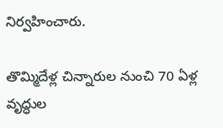నిర్వహించారు.

తొమ్మిదేళ్ల చిన్నారుల నుంచి 70 ఏళ్ల వృద్ధుల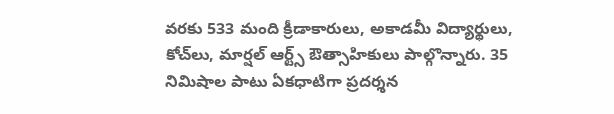వరకు 533 మంది క్రీడాకారులు, అకాడమీ విద్యార్థులు, కోచ్‌‌‌‌‌‌‌‌లు, మార్షల్‌‌‌‌‌‌‌‌ ఆర్ట్స్‌‌‌‌‌‌‌‌ ఔత్సాహికులు పాల్గొన్నారు. 35 నిమిషాల పాటు ఏకధాటిగా ప్రదర్శన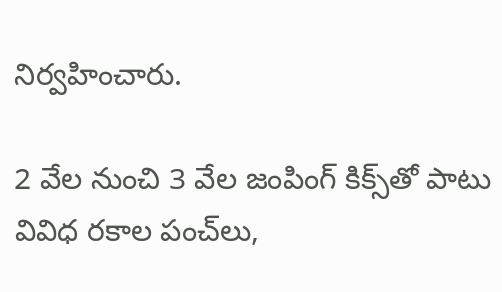నిర్వహించారు.

2 వేల నుంచి 3 వేల జంపింగ్‌‌‌‌‌‌‌‌ కిక్స్‌‌‌‌‌‌‌‌తో పాటు వివిధ రకాల పంచ్‌‌‌‌‌‌‌‌లు,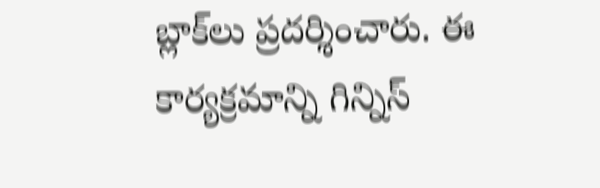బ్లాక్‌‌‌‌‌‌‌‌లు ప్రదర్శించారు. ఈ కార్యక్రమాన్ని గిన్నిస్‌‌‌‌‌‌‌‌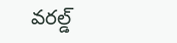వరల్డ్‌‌‌‌‌‌‌‌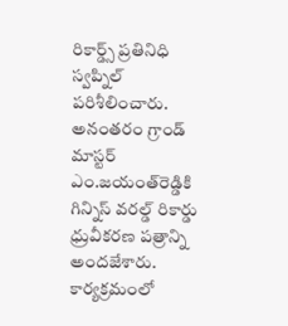రికార్డ్స్‌‌‌‌‌‌‌‌ ప్రతినిధి స్వప్నిల్‌‌‌‌‌‌‌‌ పరిశీలించారు. అనంతరం గ్రాండ్‌‌‌‌‌‌‌‌ మాస్టర్‌‌‌‌‌‌‌‌ ఎం.జయంత్‌‌‌‌‌‌‌‌రెడ్డికి గిన్నిస్‌‌‌‌‌‌‌‌ వరల్డ్‌‌‌‌‌‌‌‌ రికార్డు ధ్రువీకరణ పత్రాన్ని అందజేశారు. కార్యక్రమంలో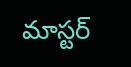మాస్టర్‌‌‌‌‌‌‌‌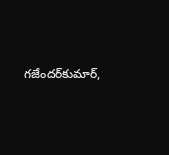గజేందర్‌‌‌‌‌‌‌‌కుమార్‌‌‌‌‌‌‌‌,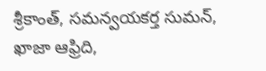శ్రీకాంత్‌‌‌‌‌‌‌‌, సమన్వయకర్త సుమన్‌‌‌‌‌‌‌‌, ఖాజా ఆఫ్రిది,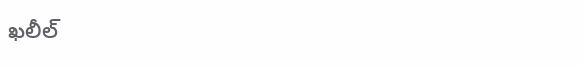ఖలీల్‌‌‌‌‌‌‌‌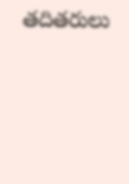తదితరులు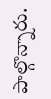పాల్గొన్నారు.